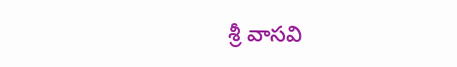శ్రీ వాసవి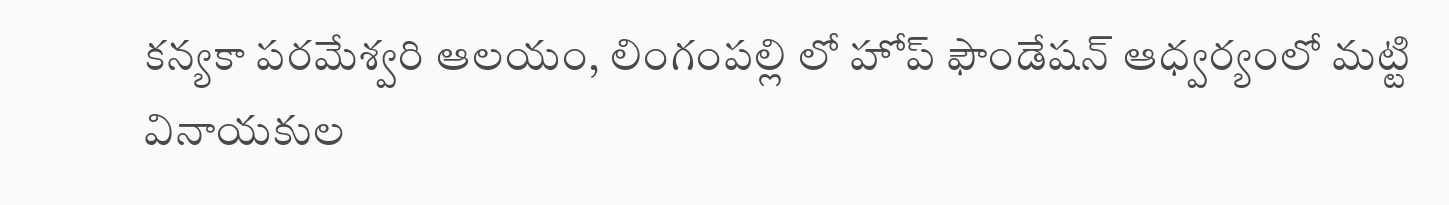కన్యకా పరమేశ్వరి ఆలయం, లింగంపల్లి లో హోప్ ఫౌండేషన్ ఆధ్వర్యంలో మట్టి వినాయకుల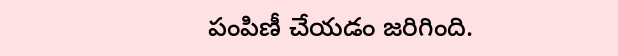పంపిణీ చేయడం జరిగింది.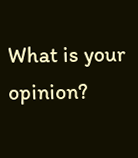What is your opinion?